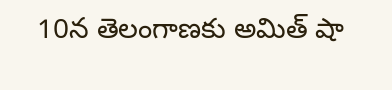10న తెలంగాణకు అమిత్ షా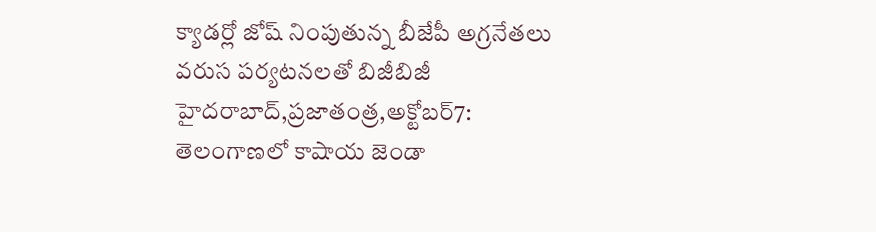క్యాడర్లో జోష్ నింపుతున్న బీజేపీ అగ్రనేతలు వరుస పర్యటనలతో బిజీబిజీ హైదరాబాద్,ప్రజాతంత్ర,అక్టోబర్7: తెలంగాణలో కాషాయ జెండా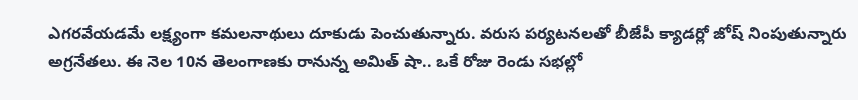ఎగరవేయడమే లక్ష్యంగా కమలనాథులు దూకుడు పెంచుతున్నారు. వరుస పర్యటనలతో బీజేపీ క్యాడర్లో జోష్ నింపుతున్నారు అగ్రనేతలు. ఈ నెల 10న తెలంగాణకు రానున్న అమిత్ షా.. ఒకే రోజు రెండు సభల్లో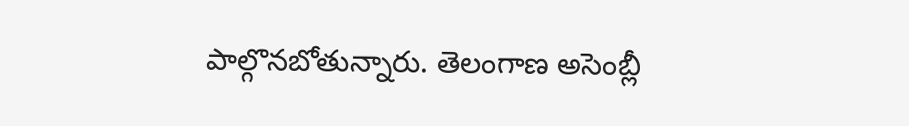పాల్గొనబోతున్నారు. తెలంగాణ అసెంబ్లీ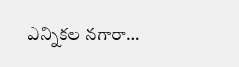ఎన్నికల నగారా…